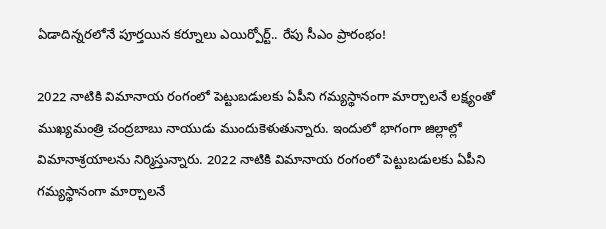ఏడాదిన్నరలోనే పూర్తయిన కర్నూలు ఎయిర్పోర్ట్.. రేపు సీఎం ప్రారంభం!

2022 నాటికి విమానాయ రంగంలో పెట్టుబడులకు ఏపీని గమ్యస్థానంగా మార్చాలనే లక్ష్యంతో ముఖ్యమంత్రి చంద్రబాబు నాయుడు ముందుకెళుతున్నారు. ఇందులో భాగంగా జిల్లాల్లో విమానాశ్రయాలను నిర్మిస్తున్నారు. 2022 నాటికి విమానాయ రంగంలో పెట్టుబడులకు ఏపీని గమ్యస్థానంగా మార్చాలనే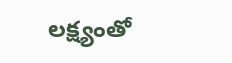లక్ష్యంతో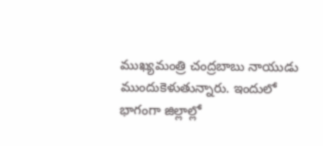ముఖ్యమంత్రి చంద్రబాబు నాయుడు ముందుకెళుతున్నారు. ఇందులో భాగంగా జిల్లాల్లో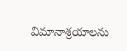విమానాశ్రయాలను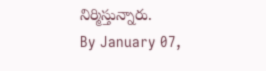నిర్మిస్తున్నారు.
By January 07,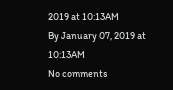2019 at 10:13AM
By January 07, 2019 at 10:13AM
No comments